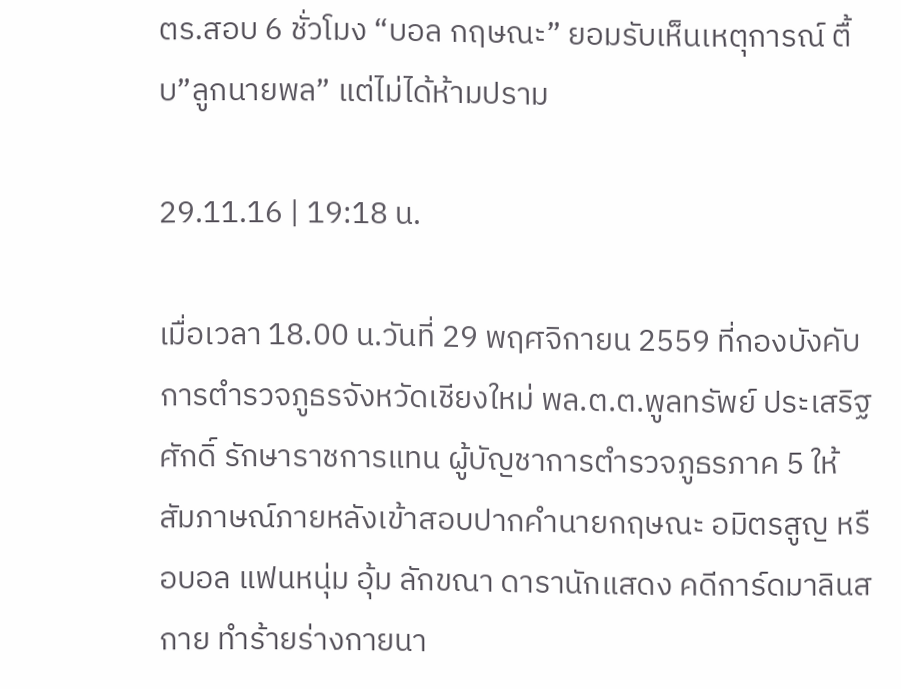ตร.สอบ 6 ชั่วโมง “บอล กฤษณะ” ยอมรับเห็นเหตุการณ์ ตื้บ”ลูกนายพล” แต่ไม่ได้ห้ามปราม

29.11.16 | 19:18 น.

เมื่อเวลา 18.00 น.วันที่ 29 พฤศจิกายน 2559 ที่กองบังคับการตำรวจภูธรจังหวัดเชียงใหม่ พล.ต.ต.พูลทรัพย์ ประเสริฐศักดิ์ รักษาราชการแทน ผู้บัญชาการตำรวจภูธรภาค 5 ให้สัมภาษณ์ภายหลังเข้าสอบปากคำนายกฤษณะ อมิตรสูญ หรือบอล แฟนหนุ่ม อุ้ม ลักขณา ดารานักแสดง คดีการ์ดมาลินสกาย ทำร้ายร่างกายนา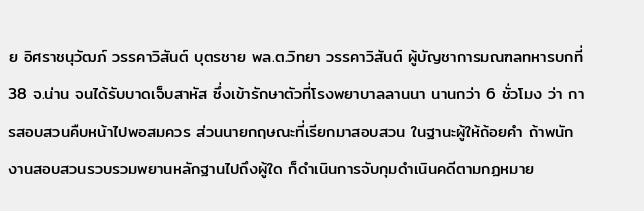ย อิศราชนุวัฒภ์ วรรคาวิสันต์ บุตรชาย พล.ต.วิทยา วรรคาวิสันต์ ผู้บัญชาการมณฑลทหารบกที่ 38 จ.น่าน จนได้รับบาดเจ็บสาหัส ซึ่งเข้ารักษาตัวที่โรงพยาบาลลานนา นานกว่า 6 ชั่วโมง ว่า การสอบสวนคืบหน้าไปพอสมควร ส่วนนายกฤษณะที่เรียกมาสอบสวน ในฐานะผู้ให้ถ้อยคำ ถ้าพนักงานสอบสวนรวบรวมพยานหลักฐานไปถึงผู้ใด ก็ดำเนินการจับกุมดำเนินคดีตามกฏหมาย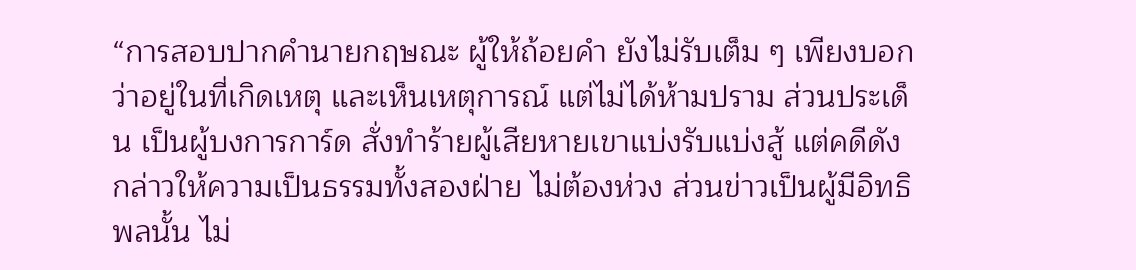“การสอบปากคำนายกฤษณะ ผู้ให้ถ้อยคำ ยังไม่รับเต็ม ๆ เพียงบอกว่าอยู่ในที่เกิดเหตุ และเห็นเหตุการณ์ แต่ไม่ได้ห้ามปราม ส่วนประเด็น เป็นผู้บงการการ์ด สั่งทำร้ายผู้เสียหายเขาแบ่งรับแบ่งสู้ แต่คดีดังกล่าวให้ความเป็นธรรมทั้งสองฝ่าย ไม่ต้องห่วง ส่วนข่าวเป็นผู้มีอิทธิพลนั้น ไม่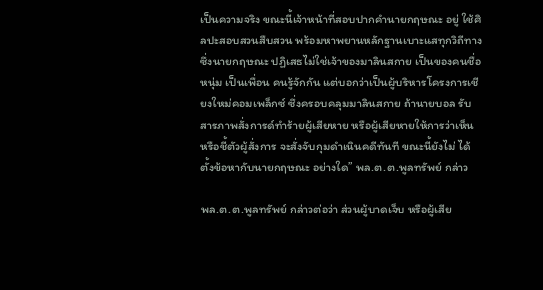เป็นความจริง ขณะนี้เจ้าหน้าที่สอบปากคำนายกฤษณะ อยู่ ใช้ศิลปะสอบสวนสืบสวน พร้อมหาพยานหลักฐานเบาะแสทุกวิถีทาง ซึ่งนายกฤษณะ ปฏิเสธไม่ใช่เจ้าของมาลินสกาย เป็นของคนชื่อหนุ่ม เป็นเพื่อน คนรู้จักกัน แต่บอกว่าเป็นผู้บริหารโครงการเชียงใหม่คอมเพล็กซ์ ซึ่งครอบคลุมมาลินสกาย ถ้านายบอล รับสารภาพสั่งการด์ทำร้ายผู้เสียหาย หรือผู้เสียหายให้การว่าเห็น หรือชี้ตัวผู้สั่งการ จะสั่งจับกุมดำเนินคดีทันที ขณะนี้ยังไม่ ได้ตั้งข้อหากับนายกฤษณะ อย่างใด” พล.ต.ต.พูลทรัพย์ กล่าว

พล.ต.ต.พูลทรัพย์ กล่าวต่อว่า ส่วนผู้บาดเจ็บ หรือผู้เสีย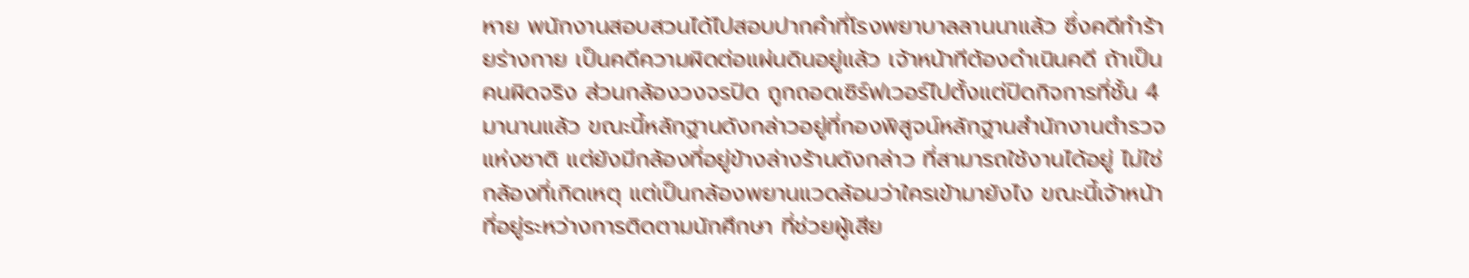หาย พนักงานสอบสวนได้ไปสอบปากคำที่โรงพยาบาลลานนาแล้ว ซึ่งคดีทำร้ายร่างกาย เป็นคดีความผิดต่อแผ่นดินอยู่แล้ว เจ้าหน้าทีต้องดำเนินคดี ถ้าเป็นคนผิดจริง ส่วนกล้องวงจรปิด ถูกถอดเซิร์ฟเวอร์ไปตั้งแต่ปิดกิจการที่ชั้น 4 มานานแล้ว ขณะนี้หลักฐานดังกล่าวอยู่ที่กองพิสูจน์หลักฐานสำนักงานตำรวจแห่งชาติ แต่ยังมีกล้องที่อยู่ข้างล่างร้านดังกล่าว ที่สามารถใช้งานได้อยู่ ไม่ใช่กล้องที่เกิดเหตุ แต่เป็นกล้องพยานแวดล้อมว่าใครเข้ามายังไง ขณะนี้เจ้าหน้าที่อยู่ระหว่างการติดตามนักศึกษา ที่ช่วยผู้เสีย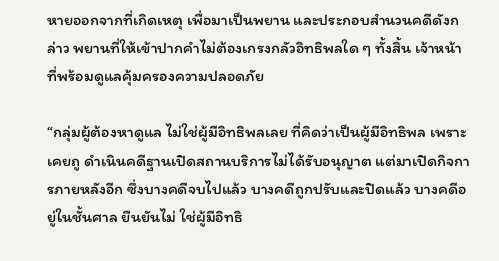หายออกจากที่เกิดเหตุ เพื่อมาเป็นพยาน และประกอบสำนวนคดีดังกล่าว พยานที่ให้เข้าปากคำไม่ต้องเกรงกลัวอิทธิพลใด ๆ ทั้งสิ้น เจ้าหน้าที่พร้อมดูแลคุ้มครองความปลอดภัย

“กลุ่มผู้ต้องหาดูแล ไม่ใช่ผู้มีอิทธิพลเลย ที่คิดว่าเป็นผู้มีอิทธิพล เพราะเคยถู ดำเนินคดีฐานเปิดสถานบริการไม่ได้รับอนุญาต แต่มาเปิดกิจการภายหลังอีก ซึ่งบางคดีจบไปแล้ว บางคดีถูกปรับและปิดแล้ว บางคดีอยู่ในชั้นศาล ยืนยันไม่ ใช่ผู้มีอิทธิ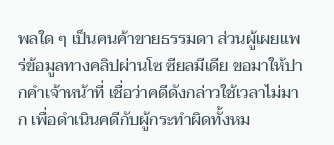พลใด ๆ เป็นคนค้าขายธรรมดา ส่วนผู้เผยแพร่ข้อมูลทางคลิปผ่านโซ ซียลมีเดีย ขอมาให้ปากคำเจ้าหน้าที่ เชื่อว่าคดีดังกล่าวใช้เวลาไม่มาก เพื่อดำเนินคดีกับผู้กระทำผิดทั้งหม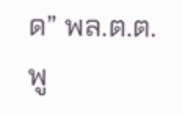ด” พล.ต.ต.พู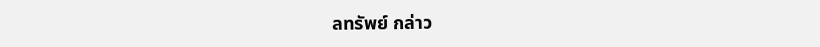ลทรัพย์ กล่าว